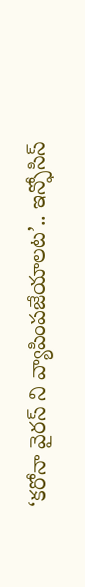‘కరోనా వైరస్ ని వ్యాపింపజేయాలట’.. ఇన్ఫోసిస్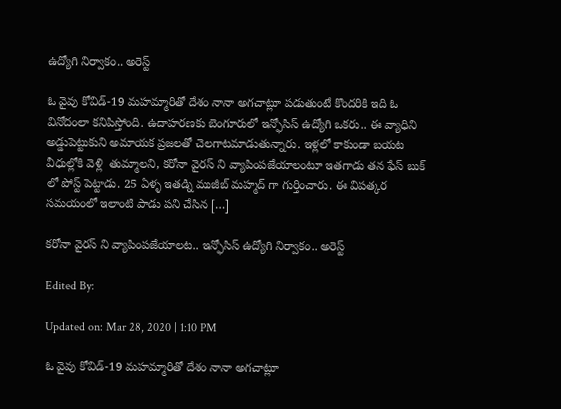ఉద్యోగి నిర్వాకం.. అరెస్ట్

ఓ వైవు కోవిడ్-19 మహమ్మారితో దేశం నానా అగచాట్లూ పడుతుంటే కొందరికి ఇది ఓ వినోదంలా కనిపిస్తోంది. ఉదాహరణకు బెంగూరులో ఇన్ఫోసిస్ ఉద్యోగి ఒకరు.. ఈ వ్యాధిని అడ్డుపెట్టుకుని అమాయక ప్రజలతో చెలగాటమాడుతున్నారు. ఇళ్లలో కాకుండా బయట వీధుల్లోకి వెళ్లి  తుమ్మాలని, కరోనా వైరస్ ని వ్యాపింపజేయాలంటూ ఇతగాడు తన ఫేస్ బుక్ లో పోస్ట్ పెట్టాడు. 25 ఏళ్ళ ఇతడ్ని ముజీబ్ మహ్మద్ గా గుర్తించారు. ఈ విపత్కర సమయంలో ఇలాంటి పాడు పని చేసిన […]

కరోనా వైరస్ ని వ్యాపింపజేయాలట.. ఇన్ఫోసిస్ ఉద్యోగి నిర్వాకం.. అరెస్ట్

Edited By:

Updated on: Mar 28, 2020 | 1:10 PM

ఓ వైవు కోవిడ్-19 మహమ్మారితో దేశం నానా అగచాట్లూ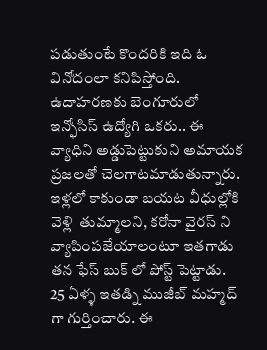పడుతుంటే కొందరికి ఇది ఓ వినోదంలా కనిపిస్తోంది. ఉదాహరణకు బెంగూరులో ఇన్ఫోసిస్ ఉద్యోగి ఒకరు.. ఈ వ్యాధిని అడ్డుపెట్టుకుని అమాయక ప్రజలతో చెలగాటమాడుతున్నారు. ఇళ్లలో కాకుండా బయట వీధుల్లోకి వెళ్లి  తుమ్మాలని, కరోనా వైరస్ ని వ్యాపింపజేయాలంటూ ఇతగాడు తన ఫేస్ బుక్ లో పోస్ట్ పెట్టాడు. 25 ఏళ్ళ ఇతడ్ని ముజీబ్ మహ్మద్ గా గుర్తించారు. ఈ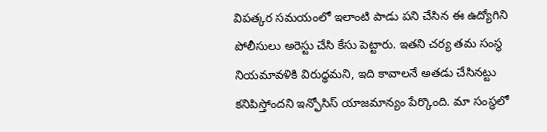విపత్కర సమయంలో ఇలాంటి పాడు పని చేసిన ఈ ఉద్యోగిని పోలీసులు అరెస్టు చేసి కేసు పెట్టారు. ఇతని చర్య తమ సంస్థ నియమావళికి విరుధ్ధమని, ఇది కావాలనే అతడు చేసినట్టు కనిపిస్తోందని ఇన్ఫోసిస్ యాజమాన్యం పేర్కొంది. మా సంస్థలో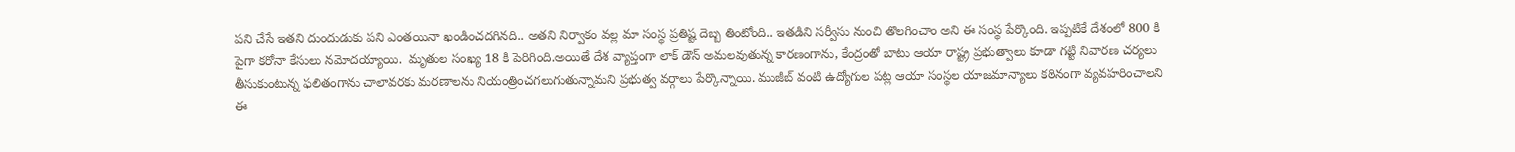పని చేసే ఇతని దుందుడుకు పని ఎంతయినా ఖండించదగినది.. అతని నిర్వాకం వల్ల మా సంస్థ ప్రతిష్ట దెబ్బ తింటోంది.. ఇతడిని సర్వీసు నుంచి తొలగించాం అని ఈ సంస్థ పేర్కొంది. ఇప్పటికే దేశంలో 800 కి పైగా కరోనా కేసులు నమోదయ్యాయి.  మృతుల సంఖ్య 18 కి పెరిగింది.అయితే దేశ వ్యాప్తంగా లాక్ డౌన్ అమలవుతున్న కారణంగాను, కేంద్రంతో బాటు ఆయా రాష్ట్ర ప్రభుత్వాలు కూడా గట్టి నివారణ చర్యలు తీసుకుంటున్న ఫలితంగాను చాలావరకు మరణాలను నియంత్రించగలుగుతున్నామని ప్రభుత్వ వర్గాలు పేర్కొన్నాయి. ముజీబ్ వంటి ఉద్యోగుల పట్ల ఆయా సంస్థల యాజమాన్యాలు కఠినంగా వ్యవహరించాలని ఈ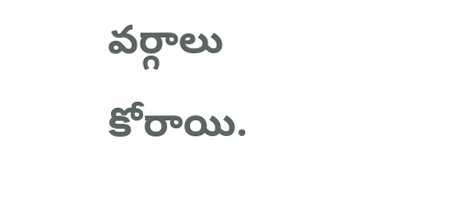వర్గాలు కోరాయి.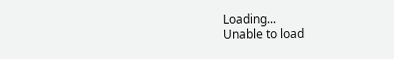Loading...
Unable to load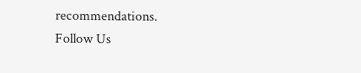recommendations.
Follow Us